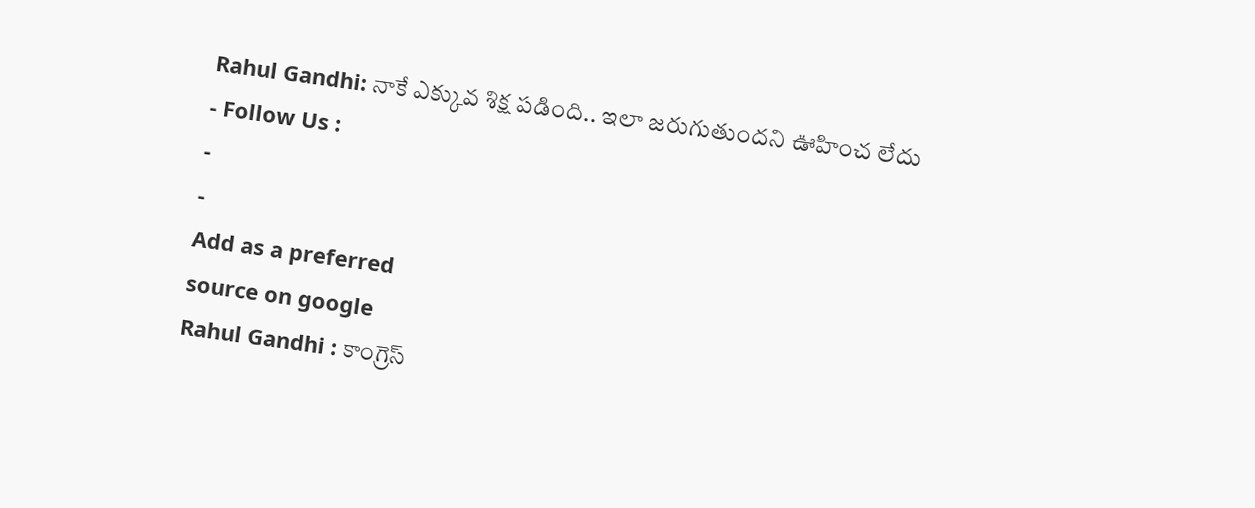Rahul Gandhi: నాకే ఎక్కువ శిక్ష పడింది.. ఇలా జరుగుతుందని ఊహించ లేదు
- Follow Us :
-
-
Add as a preferred
source on google
Rahul Gandhi : కాంగ్రెస్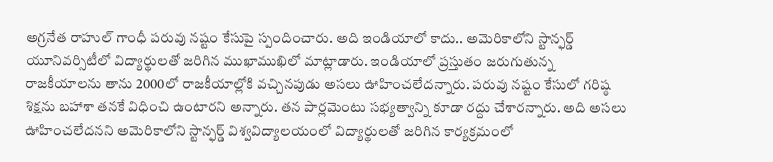అగ్రనేత రాహుల్ గాంధీ పరువు నష్టం కేసుపై స్పందించారు. అది ఇండియాలో కాదు.. అమెరికాలోని స్టాన్ఫర్డ్ యూనివర్సిటీలో విద్యార్థులతో జరిగిన ముఖాముఖిలో మాట్లాడారు. ఇండియాలో ప్రస్తుతం జరుగుతున్న రాజకీయాలను తాను 2000లో రాజకీయాల్లోకి వచ్చినపుడు అసలు ఊహించలేదన్నారు. పరువు నష్టం కేసులో గరిష్ఠ శిక్షను బహాశా తనకే విధించి ఉంటారని అన్నారు. తన పార్లమెంటు సభ్యత్వాన్ని కూడా రద్దు చేశారన్నారు. అది అసలు ఊహించలేదనని అమెరికాలోని స్టాన్ఫర్డ్ విశ్వవిద్యాలయంలో విద్యార్థులతో జరిగిన కార్యక్రమంలో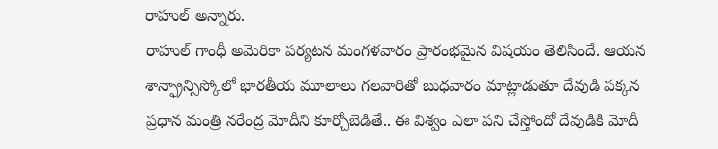రాహుల్ అన్నారు.
రాహుల్ గాంధీ అమెరికా పర్యటన మంగళవారం ప్రారంభమైన విషయం తెలిసిందే. ఆయన శాన్ఫ్రాన్సిస్కోలో భారతీయ మూలాలు గలవారితో బుధవారం మాట్లాడుతూ దేవుడి పక్కన ప్రధాన మంత్రి నరేంద్ర మోదీని కూర్చోబెడితే.. ఈ విశ్వం ఎలా పని చేస్తోందో దేవుడికి మోదీ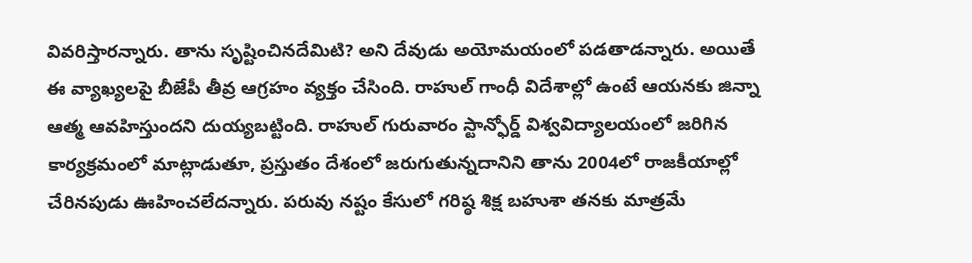వివరిస్తారన్నారు. తాను సృష్టించినదేమిటి? అని దేవుడు అయోమయంలో పడతాడన్నారు. అయితే ఈ వ్యాఖ్యలపై బీజేపీ తీవ్ర ఆగ్రహం వ్యక్తం చేసింది. రాహుల్ గాంధీ విదేశాల్లో ఉంటే ఆయనకు జిన్నా ఆత్మ ఆవహిస్తుందని దుయ్యబట్టింది. రాహుల్ గురువారం స్టాన్ఫోర్డ్ విశ్వవిద్యాలయంలో జరిగిన కార్యక్రమంలో మాట్లాడుతూ, ప్రస్తుతం దేశంలో జరుగుతున్నదానిని తాను 2004లో రాజకీయాల్లో చేరినపుడు ఊహించలేదన్నారు. పరువు నష్టం కేసులో గరిష్ఠ శిక్ష బహుశా తనకు మాత్రమే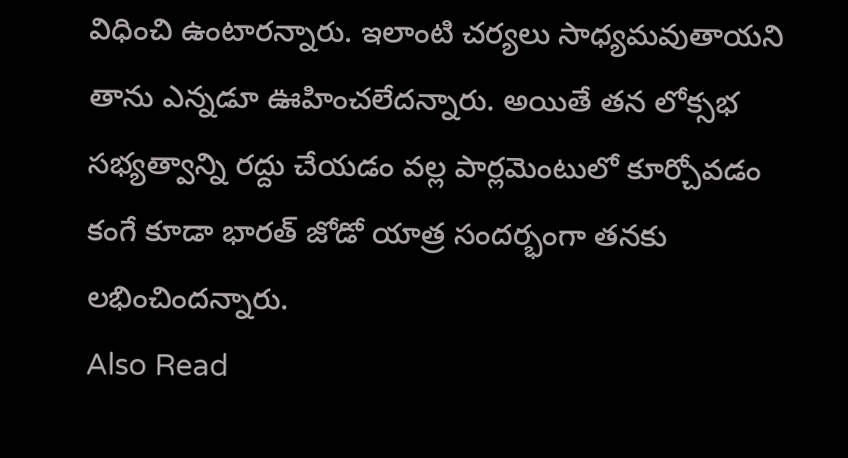విధించి ఉంటారన్నారు. ఇలాంటి చర్యలు సాధ్యమవుతాయని తాను ఎన్నడూ ఊహించలేదన్నారు. అయితే తన లోక్సభ సభ్యత్వాన్ని రద్దు చేయడం వల్ల పార్లమెంటులో కూర్చోవడం కంగే కూడా భారత్ జోడో యాత్ర సందర్భంగా తనకు లభించిందన్నారు.
Also Read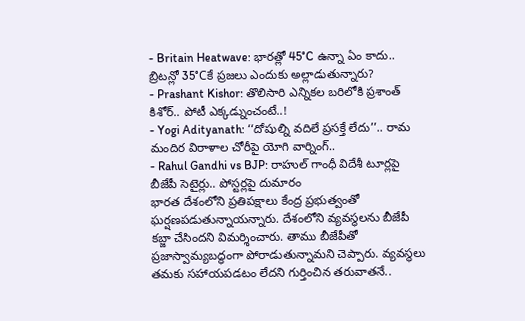- Britain Heatwave: భారత్లో 45°C ఉన్నా ఏం కాదు.. బ్రిటన్లో 35°Cకే ప్రజలు ఎందుకు అల్లాడుతున్నారు?
- Prashant Kishor: తొలిసారి ఎన్నికల బరిలోకి ప్రశాంత్ కిశోర్.. పోటీ ఎక్కడ్నుంచంటే..!
- Yogi Adityanath: ‘‘దోషుల్ని వదిలే ప్రసక్తే లేదు’’.. రామ మందిర విరాళాల చోరీపై యోగి వార్నింగ్..
- Rahul Gandhi vs BJP: రాహుల్ గాంధీ విదేశీ టూర్లపై బీజేపీ సెటైర్లు.. పోస్టర్లపై దుమారం
భారత దేశంలోని ప్రతిపక్షాలు కేంద్ర ప్రభుత్వంతో ఘర్షణపడుతున్నాయన్నారు. దేశంలోని వ్యవస్థలను బీజేపీ కబ్జా చేసిందని విమర్శించారు. తాము బీజేపీతో ప్రజాస్వామ్యబద్ధంగా పోరాడుతున్నామని చెప్పారు. వ్యవస్థలు తమకు సహాయపడటం లేదని గుర్తించిన తరువాతనే..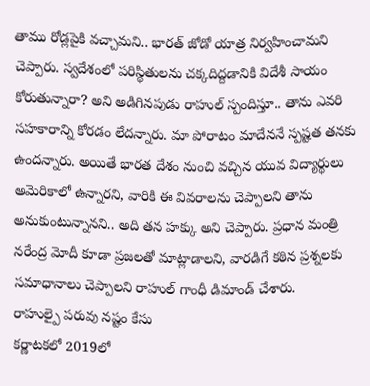తాము రోడ్లపైకి వచ్చామని.. భారత్ జోడో యాత్ర నిర్వహించామని చెప్పారు. స్వదేశంలో పరిస్థితులను చక్కదిద్దడానికి విదేశీ సాయం కోరుతున్నారా? అని అడిగినపుడు రాహుల్ స్పందిస్తూ.. తాను ఎవరి సహకారాన్ని కోరడం లేదన్నారు. మా పోరాటం మాదేననే స్పష్టత తనకు ఉందన్నారు. అయితే భారత దేశం నుంచి వచ్చిన యువ విద్యార్థులు అమెరికాలో ఉన్నారని, వారికి ఈ వివరాలను చెప్పాలని తాను అనుకుంటున్నానని.. అది తన హక్కు అని చెప్పారు. ప్రధాన మంత్రి నరేంద్ర మోదీ కూడా ప్రజలతో మాట్లాడాలని, వారడిగే కఠిన ప్రశ్నలకు సమాధానాలు చెప్పాలని రాహుల్ గాంధీ డిమాండ్ చేశారు.
రాహుల్పై పరువు నష్టం కేసు
కర్ణాటకలో 2019లో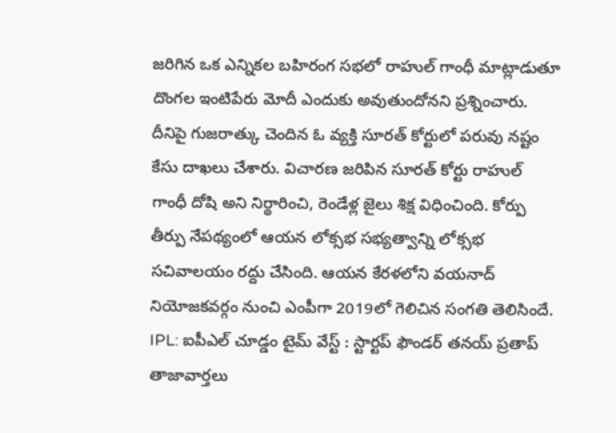జరిగిన ఒక ఎన్నికల బహిరంగ సభలో రాహుల్ గాంధీ మాట్లాడుతూ దొంగల ఇంటిపేరు మోదీ ఎందుకు అవుతుందోనని ప్రశ్నించారు. దీనిపై గుజరాత్కు చెందిన ఓ వ్యక్తి సూరత్ కోర్టులో పరువు నష్టం కేసు దాఖలు చేశారు. విచారణ జరిపిన సూరత్ కోర్టు రాహుల్ గాంధీ దోషి అని నిర్థారించి, రెండేళ్ల జైలు శిక్ష విధించింది. కోర్పు తీర్పు నేపథ్యంలో ఆయన లోక్సభ సభ్యత్వాన్ని లోక్సభ సచివాలయం రద్దు చేసింది. ఆయన కేరళలోని వయనాద్ నియోజకవర్గం నుంచి ఎంపీగా 2019లో గెలిచిన సంగతి తెలిసిందే.
IPL: ఐపీఎల్ చూడ్డం టైమ్ వేస్ట్ : స్టార్టప్ ఫౌండర్ తనయ్ ప్రతాప్
తాజావార్తలు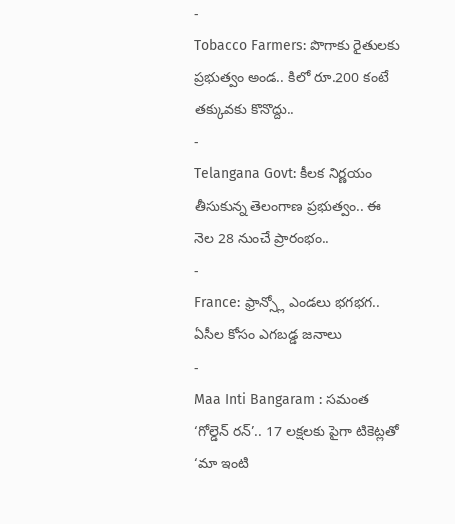-
Tobacco Farmers: పొగాకు రైతులకు ప్రభుత్వం అండ.. కిలో రూ.200 కంటే తక్కువకు కొనొద్దు..
-
Telangana Govt: కీలక నిర్ణయం తీసుకున్న తెలంగాణ ప్రభుత్వం.. ఈ నెల 28 నుంచే ప్రారంభం..
-
France: ఫ్రాన్స్లో ఎండలు భగభగ.. ఏసీల కోసం ఎగబడ్డ జనాలు
-
Maa Inti Bangaram : సమంత ‘గోల్డెన్ రన్’.. 17 లక్షలకు పైగా టికెట్లతో ‘మా ఇంటి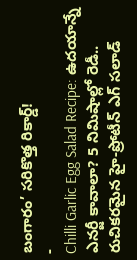బంగారం’ సరికొత్త రికార్డ్!
-
Chilli Garlic Egg Salad Recipe: ఉదయాన్నే ఎనర్జీ కావాలా? 5 నిమిషాల్లో రెడీ.. రుచికరమైన హై-ప్రోటీన్ ఎగ్ సలాడ్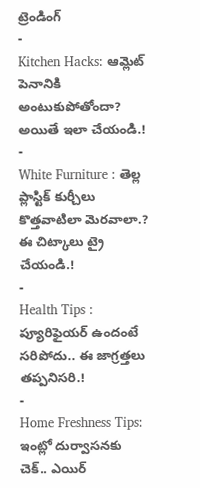ట్రెండింగ్
-
Kitchen Hacks: ఆమ్లెట్ పెనానికి అంటుకుపోతోందా? అయితే ఇలా చేయండి.!
-
White Furniture : తెల్ల ప్లాస్టిక్ కుర్చీలు కొత్తవాటిలా మెరవాలా.? ఈ చిట్కాలు ట్రై చేయండి.!
-
Health Tips : ప్యూరిఫైయర్ ఉందంటే సరిపోదు.. ఈ జాగ్రత్తలు తప్పనిసరి.!
-
Home Freshness Tips: ఇంట్లో దుర్వాసనకు చెక్.. ఎయిర్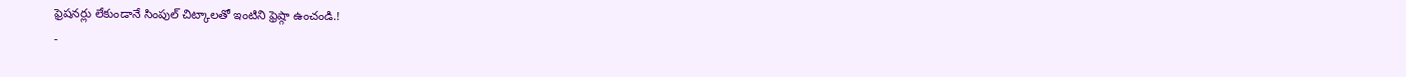ఫ్రెషనర్లు లేకుండానే సింపుల్ చిట్కాలతో ఇంటిని ఫ్రెష్గా ఉంచండి.!
-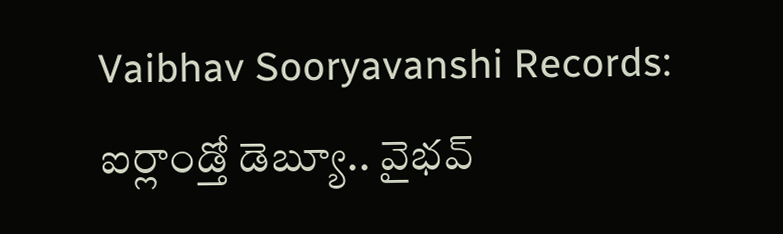Vaibhav Sooryavanshi Records: ఐర్లాండ్తో డెబ్యూ.. వైభవ్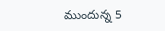ముందున్న 5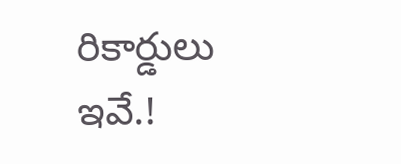రికార్డులు ఇవే.!